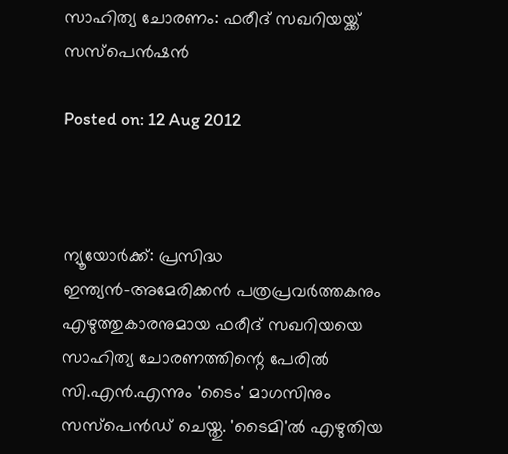സാഹിത്യ ചോരണം: ഫരീദ് സഖറിയയ്ക്ക് സസ്‌പെന്‍ഷന്‍

Posted on: 12 Aug 2012



ന്യൂയോര്‍ക്ക്: പ്രസിദ്ധ ഇന്ത്യന്‍-അമേരിക്കന്‍ പത്രപ്രവര്‍ത്തകനും എഴുത്തുകാരനുമായ ഫരീദ് സഖറിയയെ സാഹിത്യ ചോരണത്തിന്റെ പേരില്‍ സി.എന്‍.എന്നും 'ടൈം' മാഗസിനും സസ്‌പെന്‍ഡ് ചെയ്തു. 'ടൈമി'ല്‍ എഴുതിയ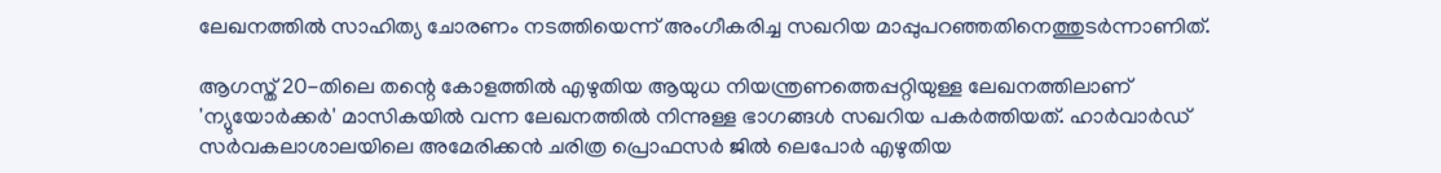ലേഖനത്തില്‍ സാഹിത്യ ചോരണം നടത്തിയെന്ന് അംഗീകരിച്ച സഖറിയ മാപ്പുപറഞ്ഞതിനെത്തുടര്‍ന്നാണിത്.

ആഗസ്ത് 20-തിലെ തന്റെ കോളത്തില്‍ എഴുതിയ ആയുധ നിയന്ത്രണത്തെപ്പറ്റിയുള്ള ലേഖനത്തിലാണ് 'ന്യുയോര്‍ക്കര്‍' മാസികയില്‍ വന്ന ലേഖനത്തില്‍ നിന്നുള്ള ഭാഗങ്ങള്‍ സഖറിയ പകര്‍ത്തിയത്. ഹാര്‍വാര്‍ഡ് സര്‍വകലാശാലയിലെ അമേരിക്കന്‍ ചരിത്ര പ്രൊഫസര്‍ ജില്‍ ലെപോര്‍ എഴുതിയ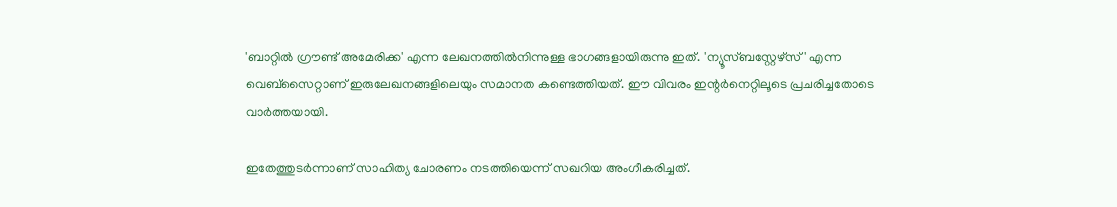'ബാറ്റില്‍ ഗ്രൗണ്ട് അമേരിക്ക' എന്ന ലേഖനത്തില്‍നിന്നുള്ള ഭാഗങ്ങളായിരുന്നു ഇത്. 'ന്യൂസ്ബസ്റ്റേഴ്‌സ്' എന്ന വെബ്‌സൈറ്റാണ് ഇരുലേഖനങ്ങളിലെയും സമാനത കണ്ടെത്തിയത്. ഈ വിവരം ഇന്റര്‍നെറ്റിലൂടെ പ്രചരിച്ചതോടെ വാര്‍ത്തയായി.

ഇതേത്തുടര്‍ന്നാണ് സാഹിത്യ ചോരണം നടത്തിയെന്ന് സഖറിയ അംഗീകരിച്ചത്.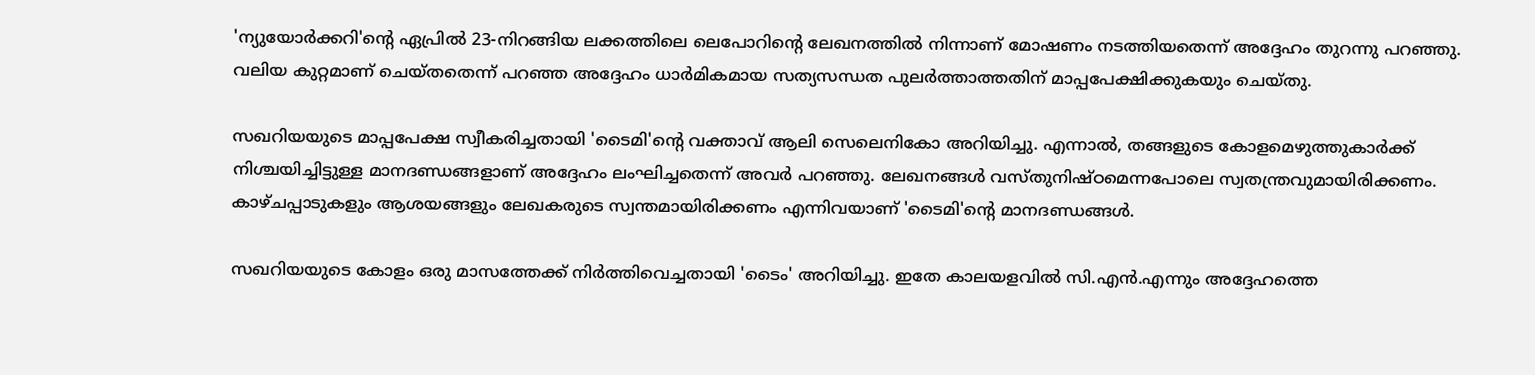'ന്യുയോര്‍ക്കറി'ന്റെ ഏപ്രില്‍ 23-നിറങ്ങിയ ലക്കത്തിലെ ലെപോറിന്റെ ലേഖനത്തില്‍ നിന്നാണ് മോഷണം നടത്തിയതെന്ന് അദ്ദേഹം തുറന്നു പറഞ്ഞു. വലിയ കുറ്റമാണ് ചെയ്തതെന്ന് പറഞ്ഞ അദ്ദേഹം ധാര്‍മികമായ സത്യസന്ധത പുലര്‍ത്താത്തതിന് മാപ്പപേക്ഷിക്കുകയും ചെയ്തു.

സഖറിയയുടെ മാപ്പപേക്ഷ സ്വീകരിച്ചതായി 'ടൈമി'ന്റെ വക്താവ് ആലി സെലെനികോ അറിയിച്ചു. എന്നാല്‍, തങ്ങളുടെ കോളമെഴുത്തുകാര്‍ക്ക് നിശ്ചയിച്ചിട്ടുള്ള മാനദണ്ഡങ്ങളാണ് അദ്ദേഹം ലംഘിച്ചതെന്ന് അവര്‍ പറഞ്ഞു. ലേഖനങ്ങള്‍ വസ്തുനിഷ്ഠമെന്നപോലെ സ്വതന്ത്രവുമായിരിക്കണം. കാഴ്ചപ്പാടുകളും ആശയങ്ങളും ലേഖകരുടെ സ്വന്തമായിരിക്കണം എന്നിവയാണ് 'ടൈമി'ന്റെ മാനദണ്ഡങ്ങള്‍.

സഖറിയയുടെ കോളം ഒരു മാസത്തേക്ക് നിര്‍ത്തിവെച്ചതായി 'ടൈം' അറിയിച്ചു. ഇതേ കാലയളവില്‍ സി.എന്‍.എന്നും അദ്ദേഹത്തെ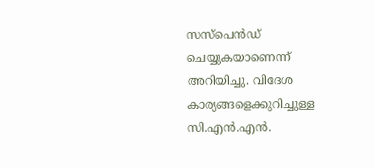സസ്‌പെന്‍ഡ് ചെയ്യുകയാണെന്ന് അറിയിച്ചു. വിദേശ കാര്യങ്ങളെക്കുറിച്ചുള്ള സി.എന്‍.എന്‍.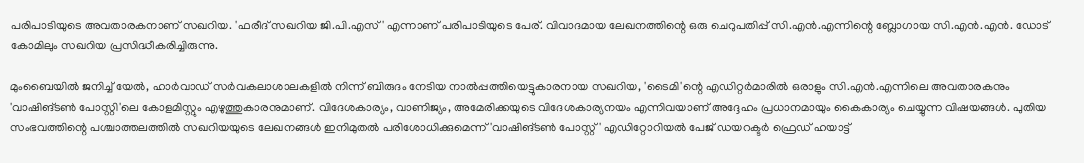പരിപാടിയുടെ അവതാരകനാണ് സഖറിയ. 'ഫരീദ് സഖറിയ ജി.പി.എസ്' എന്നാണ് പരിപാടിയുടെ പേര്. വിവാദമായ ലേഖനത്തിന്റെ ഒരു ചെറുപതിപ്പ് സി.എന്‍.എന്നിന്റെ ബ്ലോഗായ സി.എന്‍.എന്‍. ഡോട് കോമിലും സഖറിയ പ്രസിദ്ധീകരിച്ചിരുന്നു.

മുംബൈയില്‍ ജനിച്ച് യേല്‍, ഹാര്‍വാഡ് സര്‍വകലാശാലകളില്‍ നിന്ന് ബിരുദം നേടിയ നാല്‍പ്പത്തിയെട്ടുകാരനായ സഖറിയ, 'ടൈമി'ന്റെ എഡിറ്റര്‍മാരില്‍ ഒരാളും സി.എന്‍.എന്നിലെ അവതാരകനും 'വാഷിങ്ടണ്‍ പോസ്റ്റി'ലെ കോളമിസ്റ്റും എഴുത്തുകാരനുമാണ്. വിദേശകാര്യം, വാണിജ്യം, അമേരിക്കയുടെ വിദേശകാര്യനയം എന്നിവയാണ് അദ്ദേഹം പ്രധാനമായും കൈകാര്യം ചെയ്യുന്ന വിഷയങ്ങള്‍. പുതിയ സംഭവത്തിന്റെ പശ്ചാത്തലത്തില്‍ സഖറിയയുടെ ലേഖനങ്ങള്‍ ഇനിമുതല്‍ പരിശോധിക്കുമെന്ന് 'വാഷിങ്ടണ്‍ പോസ്റ്റ്' എഡിറ്റോറിയല്‍ പേജ് ഡയറക്ടര്‍ ഫ്രെഡ് ഹയാട്ട്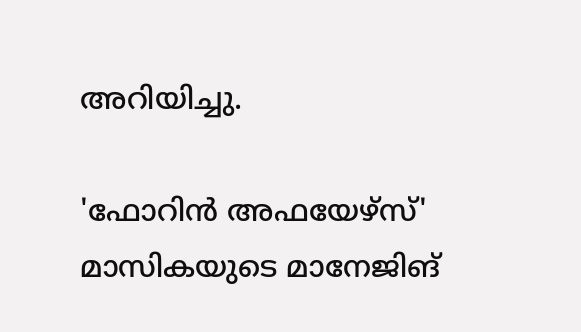അറിയിച്ചു.

'ഫോറിന്‍ അഫയേഴ്‌സ്' മാസികയുടെ മാനേജിങ്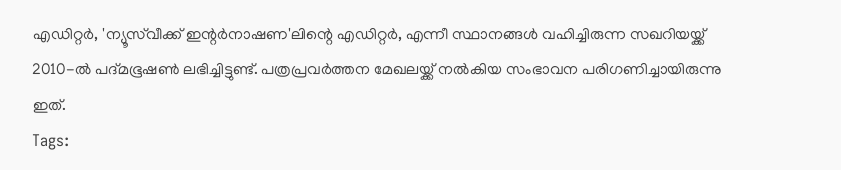എഡിറ്റര്‍, 'ന്യൂസ്‌വീക്ക് ഇന്റര്‍നാഷണ'ലിന്റെ എഡിറ്റര്‍, എന്നീ സ്ഥാനങ്ങള്‍ വഹിച്ചിരുന്ന സഖറിയയ്ക്ക് 2010-ല്‍ പദ്മഭൂഷണ്‍ ലഭിച്ചിട്ടുണ്ട്. പത്രപ്രവര്‍ത്തന മേഖലയ്ക്ക് നല്‍കിയ സംഭാവന പരിഗണിച്ചായിരുന്നു ഇത്.
Tags: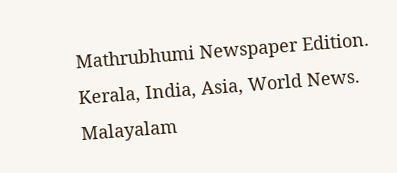Mathrubhumi Newspaper Edition. Kerala, India, Asia, World News. Malayalam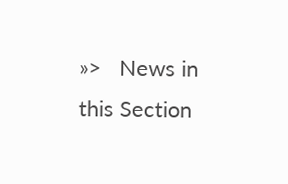»>   News in this Section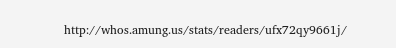http://whos.amung.us/stats/readers/ufx72qy9661j/